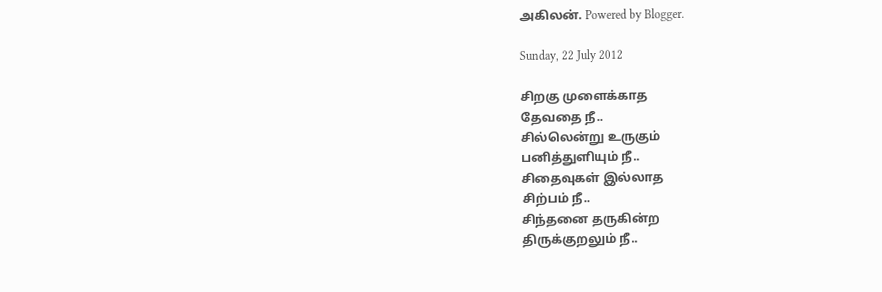அகிலன். Powered by Blogger.

Sunday, 22 July 2012

சிறகு முளைக்காத
தேவதை நீ..
சில்லென்று உருகும்
பனித்துளியும் நீ..
சிதைவுகள் இல்லாத
சிற்பம் நீ..
சிந்தனை தருகின்ற
திருக்குறலும் நீ..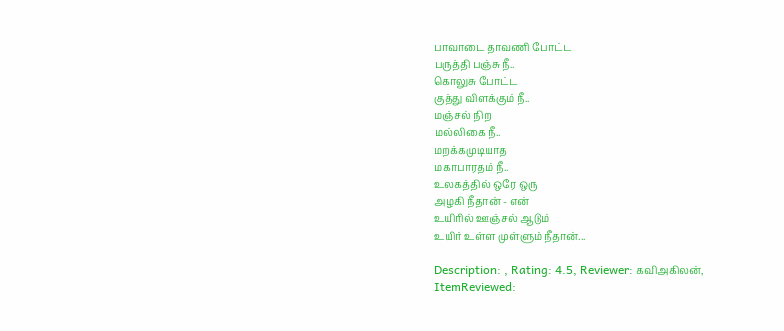பாவாடை தாவணி போட்ட
பருத்தி பஞ்சு நீ..
கொலுசு போட்ட
குத்து விளக்கும் நீ..
மஞ்சல் நிற
மல்லிகை நீ..
மறக்கமுடியாத
மகாபாரதம் நீ..
உலகத்தில் ஒரே ஒரு
அழகி நீதான் - என்
உயிரில் ஊஞ்சல் ஆடும்
உயிர் உள்ள முள்ளும் நீதான்...

Description: , Rating: 4.5, Reviewer: கவிஅகிலன், ItemReviewed: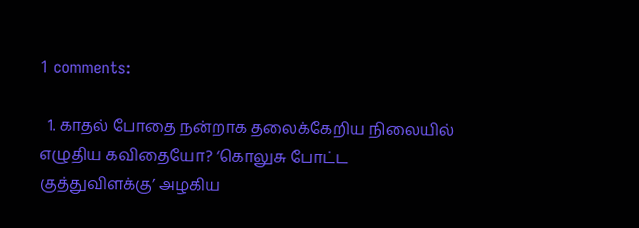1 comments:

  1. காதல் போதை நன்றாக தலைக்கேறிய நிலையில் எழுதிய கவிதையோ? ‘கொலுசு போட்ட குத்துவிளக்கு’ அழகிய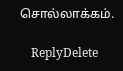சொல்லாக்கம்.

    ReplyDelete